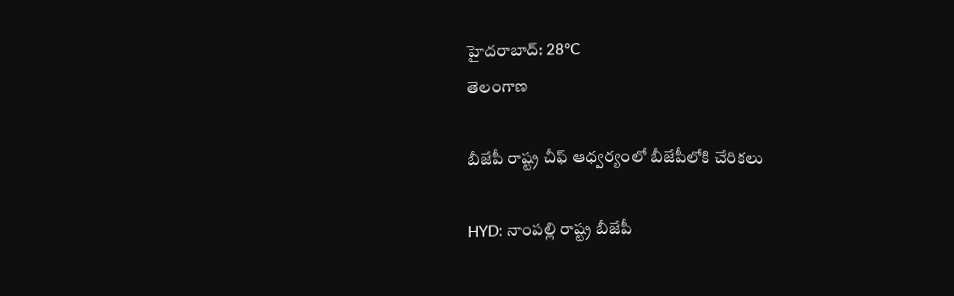హైదరాబాద్: 28°C
తెలంగాణ

బీజేపీ రాష్ట్ర చీఫ్ ఆధ్వర్యంలో బీజేపీలోకి చేరికలు

HYD: నాంపల్లి రాష్ట్ర బీజేపీ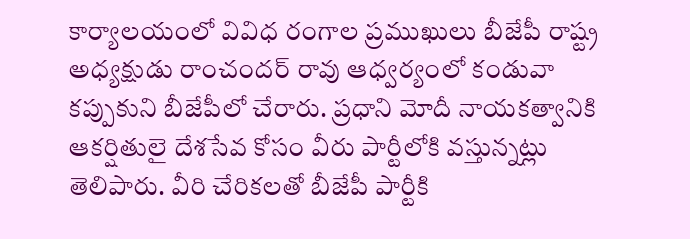కార్యాలయంలో వివిధ రంగాల ప్రముఖులు బీజేపీ రాష్ట్ర అధ్యక్షుడు రాంచందర్ రావు ఆధ్వర్యంలో కండువా కప్పుకుని బీజేపీలో చేరారు. ప్రధాని మోదీ నాయకత్వానికి ఆకర్షితులై దేశసేవ కోసం వీరు పార్టీలోకి వస్తున్నట్లు తెలిపారు. వీరి చేరికలతో బీజేపీ పార్టీకి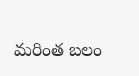మరింత బలం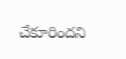చేకూరిందని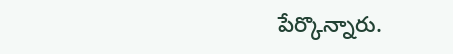పేర్కొన్నారు.